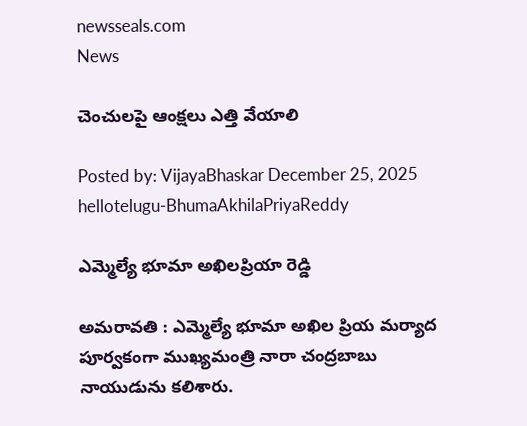newsseals.com
News

చెంచుల‌పై ఆంక్ష‌లు ఎత్తి వేయాలి

Posted by: VijayaBhaskar December 25, 2025
hellotelugu-BhumaAkhilaPriyaReddy

ఎమ్మెల్యే భూమా అఖిల‌ప్రియా రెడ్డి

అమ‌రావ‌తి : ఎమ్మెల్యే భూమా అఖిల ప్రియ మ‌ర్యాద పూర్వ‌కంగా ముఖ్య‌మంత్రి నారా చంద్రబాబు నాయుడును క‌లిశారు.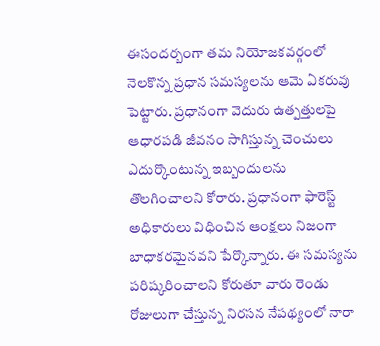ఈసంద‌ర్బంగా త‌మ నియోజ‌క‌వ‌ర్గంలో నెల‌కొన్న ప్ర‌ధాన స‌మ‌స్య‌ల‌ను ఆమె ఏక‌రువు పెట్టారు. ప్ర‌ధానంగా వెదురు ఉత్పత్తులపై ఆధారపడి జీవనం సాగిస్తున్న చెంచులు ఎదుర్కొంటున్న ఇబ్బందుల‌ను తొల‌గించాల‌ని కోరారు. ప్ర‌ధానంగా ఫారెస్ట్ అధికారులు విధించిన ఆంక్షలు నిజంగా బాధాకరమైనవని పేర్కొన్నారు. ఈ సమస్యను పరిష్కరించాలని కోరుతూ వారు రెండు రోజులుగా చేస్తున్న నిరసన నేపథ్యంలో నారా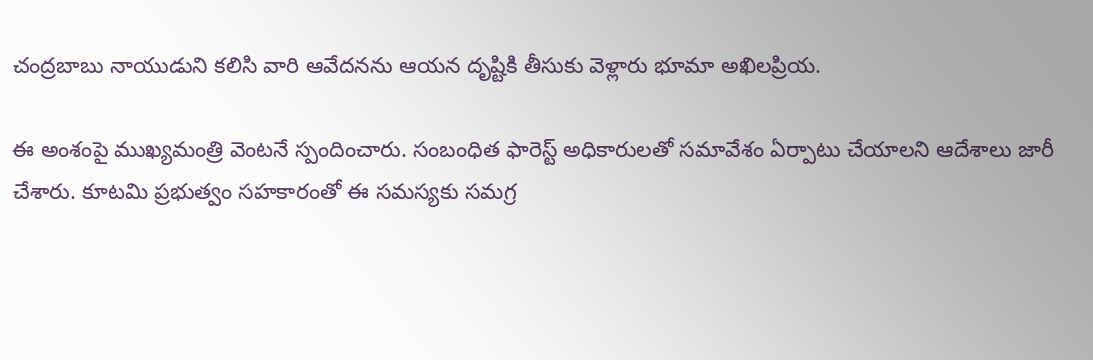చంద్రబాబు నాయుడుని కలిసి వారి ఆవేదనను ఆయన దృష్టికి తీసుకు వెళ్లారు భూమా అఖిల‌ప్రియ‌.

ఈ అంశంపై ముఖ్యమంత్రి వెంటనే స్పందించారు. సంబంధిత ఫారెస్ట్ అధికారులతో సమావేశం ఏర్పాటు చేయాలని ఆదేశాలు జారీ చేశారు. కూటమి ప్రభుత్వం సహకారంతో ఈ సమస్యకు సమగ్ర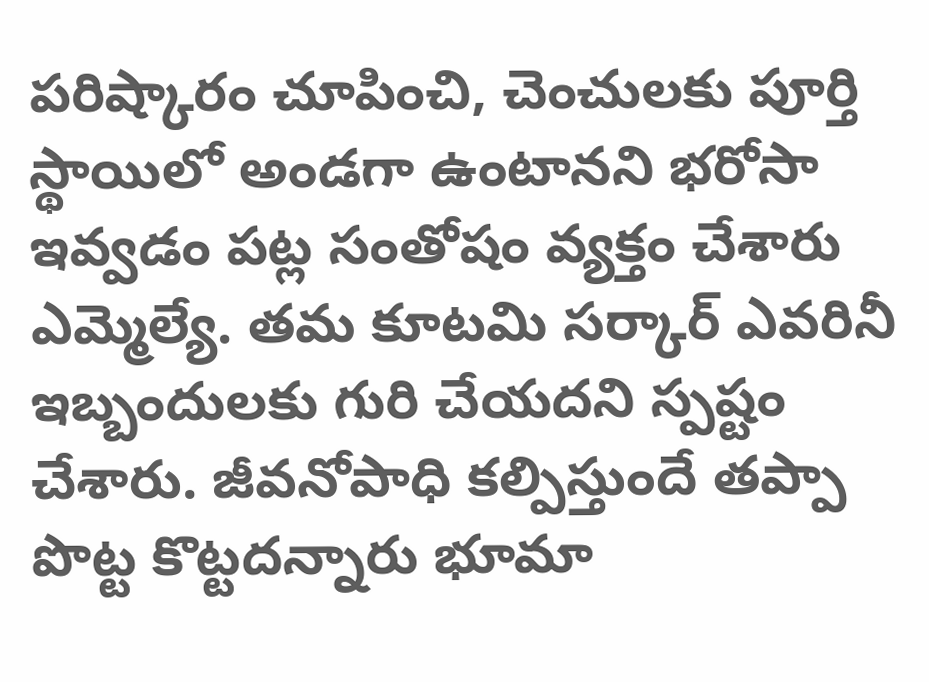పరిష్కారం చూపించి, చెంచులకు పూర్తి స్థాయిలో అండగా ఉంటానని భరోసా ఇవ్వ‌డం పట్ల సంతోషం వ్య‌క్తం చేశారు ఎమ్మెల్యే. త‌మ కూట‌మి స‌ర్కార్ ఎవ‌రినీ ఇబ్బందుల‌కు గురి చేయ‌దని స్ప‌ష్టం చేశారు. జీవ‌నోపాధి క‌ల్పిస్తుందే త‌ప్పా పొట్ట కొట్ట‌ద‌న్నారు భూమా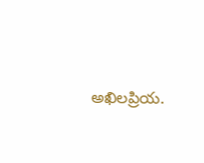అఖిల‌ప్రియ‌.